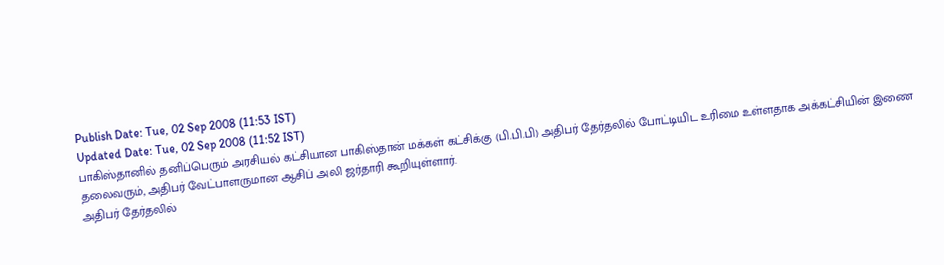Publish Date: Tue, 02 Sep 2008 (11:53 IST)
Updated Date: Tue, 02 Sep 2008 (11:52 IST)
பாகிஸ்தானில் தனிப்பெரும் அரசியல் கட்சியான பாகிஸ்தான் மக்கள் கட்சிக்கு (பி.பி.பி) அதிபர் தேர்தலில் போட்டியிட உரிமை உள்ளதாக அக்கட்சியின் இணை தலைவரும், அதிபர் வேட்பாளருமான ஆசிப் அலி ஜர்தாரி கூறியுள்ளார்.
அதிபர் தேர்தலில்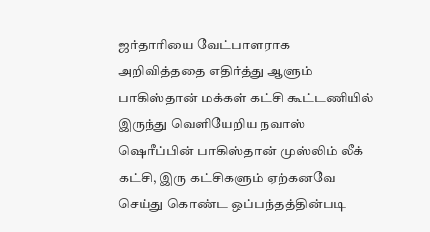ஜர்தாரியை வேட்பாளராக அறிவித்ததை எதிர்த்து ஆளும் பாகிஸ்தான் மக்கள் கட்சி கூட்டணியில் இருந்து வெளியேறிய நவாஸ் ஷெரீப்பின் பாகிஸ்தான் முஸ்லிம் லீக் கட்சி, இரு கட்சிகளும் ஏற்கனவே செய்து கொண்ட ஒப்பந்தத்தின்படி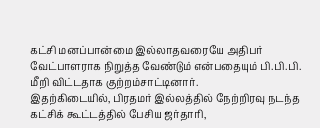கட்சி மனப்பான்மை இல்லாதவரையே அதிபர் வேட்பாளராக நிறுத்த வேண்டும் என்பதையும் பி.பி.பி. மீறி விட்டதாக குற்றம்சாட்டினார்.
இதற்கிடையில், பிரதமர் இல்லத்தில் நேற்றிரவு நடந்த கட்சிக் கூட்டத்தில் பேசிய ஜர்தாரி,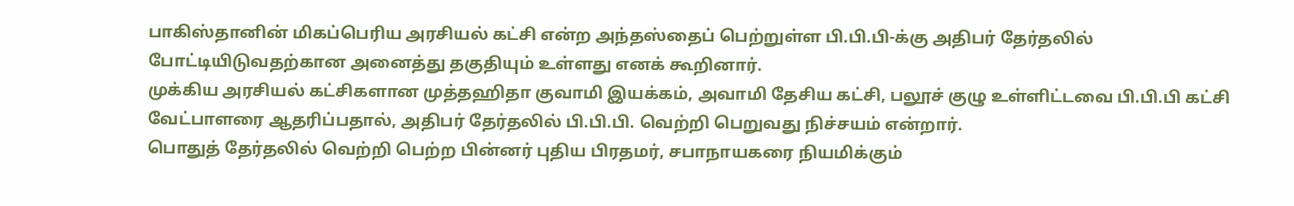பாகிஸ்தானின் மிகப்பெரிய அரசியல் கட்சி என்ற அந்தஸ்தைப் பெற்றுள்ள பி.பி.பி-க்கு அதிபர் தேர்தலில் போட்டியிடுவதற்கான அனைத்து தகுதியும் உள்ளது எனக் கூறினார்.
முக்கிய அரசியல் கட்சிகளான முத்தஹிதா குவாமி இயக்கம், அவாமி தேசிய கட்சி, பலூச் குழு உள்ளிட்டவை பி.பி.பி கட்சி வேட்பாளரை ஆதரிப்பதால், அதிபர் தேர்தலில் பி.பி.பி. வெற்றி பெறுவது நிச்சயம் என்றார்.
பொதுத் தேர்தலில் வெற்றி பெற்ற பின்னர் புதிய பிரதமர், சபாநாயகரை நியமிக்கும்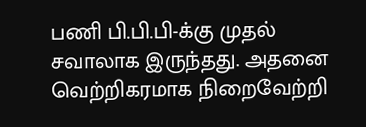பணி பி.பி.பி-க்கு முதல் சவாலாக இருந்தது. அதனை வெற்றிகரமாக நிறைவேற்றி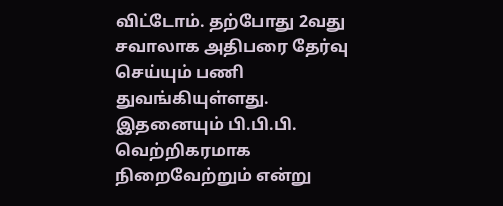விட்டோம். தற்போது 2வது சவாலாக அதிபரை தேர்வு செய்யும் பணி துவங்கியுள்ளது. இதனையும் பி.பி.பி. வெற்றிகரமாக நிறைவேற்றும் என்று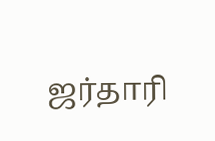ஜர்தாரி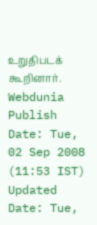உறுதிபடக் கூறினார்.
Webdunia
Publish Date: Tue, 02 Sep 2008 (11:53 IST)
Updated Date: Tue,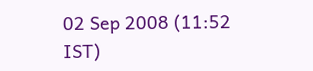02 Sep 2008 (11:52 IST)